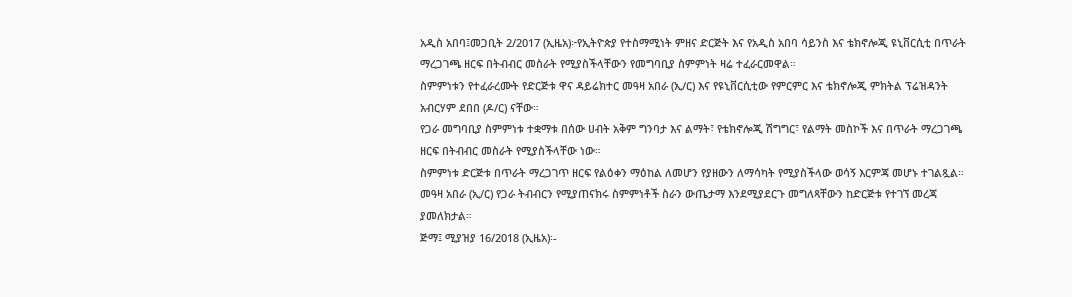አዲስ አበባ፤መጋቢት 2/2017 (ኢዜአ)፦የኢትዮጵያ የተስማሚነት ምዘና ድርጅት እና የአዲስ አበባ ሳይንስ እና ቴክኖሎጂ ዩኒቨርሲቲ በጥራት ማረጋገጫ ዘርፍ በትብብር መስራት የሚያስችላቸውን የመግባቢያ ስምምነት ዛሬ ተፈራርመዋል።
ስምምነቱን የተፈራረሙት የድርጅቱ ዋና ዳይሬክተር መዓዛ አበራ (ኢ/ር) እና የዩኒቨርሲቲው የምርምር እና ቴክኖሎጂ ምክትል ፕሬዝዳንት አብርሃም ደበበ (ዶ/ር) ናቸው።
የጋራ መግባቢያ ስምምነቱ ተቋማቱ በሰው ሀብት አቅም ግንባታ እና ልማት፣ የቴክኖሎጂ ሽግግር፣ የልማት መስኮች እና በጥራት ማረጋገጫ ዘርፍ በትብብር መስራት የሚያስችላቸው ነው።
ስምምነቱ ድርጅቱ በጥራት ማረጋገጥ ዘርፍ የልዕቀን ማዕከል ለመሆን የያዘውን ለማሳካት የሚያስችላው ወሳኝ እርምጃ መሆኑ ተገልጿል።
መዓዛ አበራ (ኢ/ር) የጋራ ትብብርን የሚያጠናክሩ ስምምነቶች ስራን ውጤታማ እንደሚያደርጉ መግለጻቸውን ከድርጅቱ የተገኘ መረጃ ያመለክታል።
ጅማ፤ ሚያዝያ 16/2018 (ኢዜአ)፡-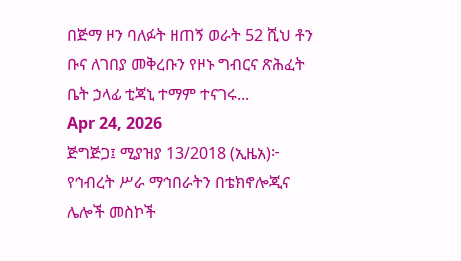በጅማ ዞን ባለፉት ዘጠኝ ወራት 52 ሺህ ቶን ቡና ለገበያ መቅረቡን የዞኑ ግብርና ጽሕፈት ቤት ኃላፊ ቲጃኒ ተማም ተናገሩ...
Apr 24, 2026
ጅግጅጋ፤ ሚያዝያ 13/2018 (ኢዜአ)፦ የኅብረት ሥራ ማኅበራትን በቴክኖሎጂና ሌሎች መስኮች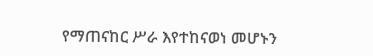የማጠናከር ሥራ እየተከናወነ መሆኑን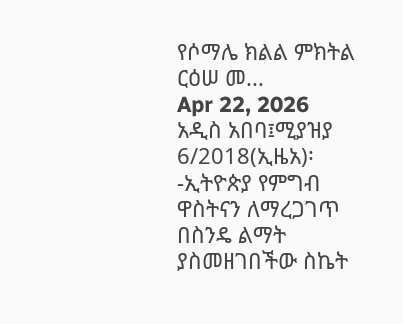የሶማሌ ክልል ምክትል ርዕሠ መ...
Apr 22, 2026
አዲስ አበባ፤ሚያዝያ 6/2018(ኢዜአ)፡-ኢትዮጵያ የምግብ ዋስትናን ለማረጋገጥ በስንዴ ልማት ያስመዘገበችው ስኬት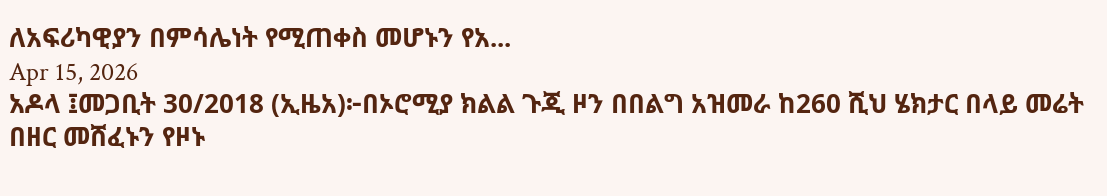ለአፍሪካዊያን በምሳሌነት የሚጠቀስ መሆኑን የአ...
Apr 15, 2026
አዶላ ፤መጋቢት 30/2018 (ኢዜአ)፦በኦሮሚያ ክልል ጉጂ ዞን በበልግ አዝመራ ከ260 ሺህ ሄክታር በላይ መሬት በዘር መሸፈኑን የዞኑ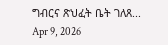ግብርና ጽህፈት ቤት ገለጸ...
Apr 9, 2026